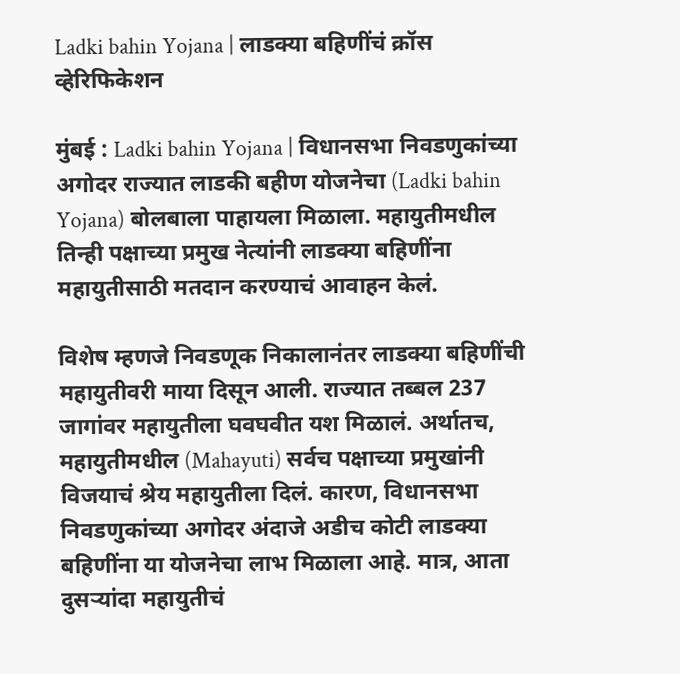Ladki bahin Yojana | लाडक्या बहि‍णींचं क्रॉस व्हेरिफिकेशन

मुंबई : Ladki bahin Yojana | विधानसभा निवडणुकांच्या अगोदर राज्यात लाडकी बहीण योजनेचा (Ladki bahin Yojana) बोलबाला पाहायला मिळाला. महायुतीमधील तिन्ही पक्षाच्या प्रमुख नेत्यांनी लाडक्या बहिणींना महायुतीसाठी मतदान करण्याचं आवाहन केलं.

विशेष म्हणजे निवडणूक निकालानंतर लाडक्या बहिणींची महायुतीवरी माया दिसून आली. राज्यात तब्बल 237 जागांवर महायुतीला घवघवीत यश मिळालं. अर्थातच, महायुतीमधील (Mahayuti) सर्वच पक्षाच्या प्रमुखांनी विजयाचं श्रेय महायुतीला दिलं. कारण, विधानसभा निवडणुकांच्या अगोदर अंदाजे अडीच कोटी लाडक्या बहिणींना या योजनेचा लाभ मिळाला आहे. मात्र, आता दुसऱ्यांदा महायुतीचं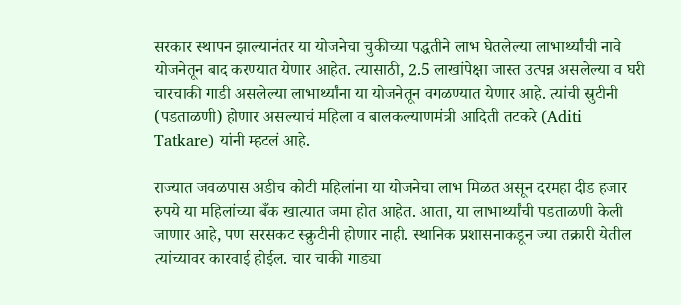सरकार स्थापन झाल्यानंतर या योजनेचा चुकीच्या पद्धतीने लाभ घेतलेल्या लाभार्थ्यांची नावे योजनेतून बाद करण्यात येणार आहेत. त्यासाठी, 2.5 लाखांपेक्षा जास्त उत्पन्न असलेल्या व घरी चारचाकी गाडी असलेल्या लाभार्थ्यांना या योजनेतून वगळण्यात येणार आहे. त्यांची स्रुटीनी (पडताळणी) होणार असल्याचं महिला व बालकल्याणमंत्री आदिती तटकरे (Aditi Tatkare) यांनी म्हटलं आहे.

राज्यात जवळपास अडीच कोटी महिलांना या योजनेचा लाभ मिळत असून दरमहा दीड हजार रुपये या महिलांच्या बँक खात्यात जमा होत आहेत. आता, या लाभार्थ्यांची पडताळणी केली जाणार आहे, पण सरसकट स्क्रुटीनी होणार नाही. स्थानिक प्रशासनाकडून ज्या तक्रारी येतील त्यांच्यावर कारवाई होईल. चार चाकी गाड्या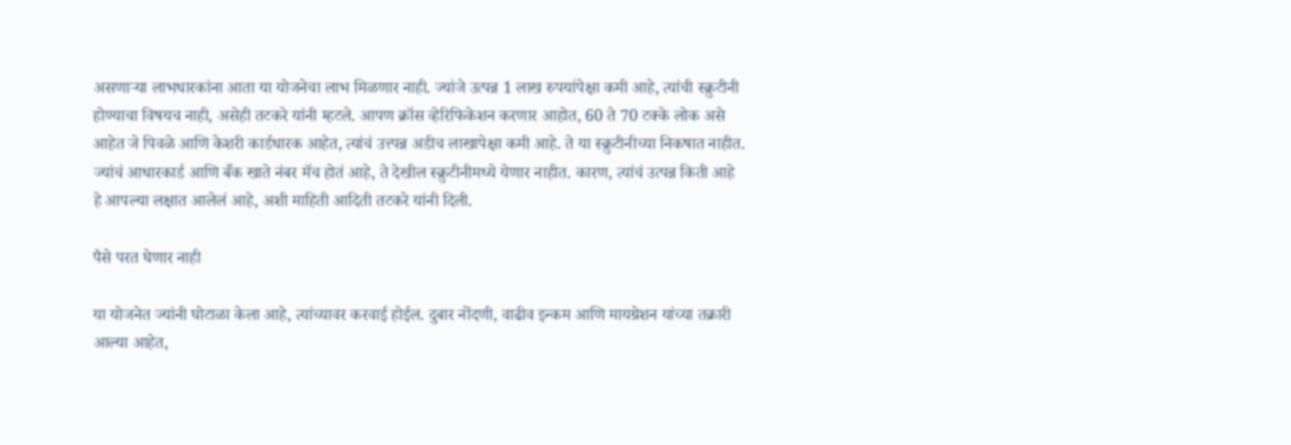असणाऱ्या लाभधारकांना आता या योजनेचा लाभ मिळणार नाही. ज्यांजे उत्पन्न 1 लाख रुपयांपेक्षा कमी आहे, त्यांची स्क्रुटीनी होण्याचा विषयच नाही, असेही तटकरे यांनी म्हटले. आपण क्रॉस व्हेरिफिकेशन करणार आहोत, 60 ते 70 टक्के लोक असे आहेत जे पिवळे आणि केशरी कार्डधारक आहेत, त्यांचं उत्त्पन्न अडीच लाखापेक्षा कमी आहे. ते या स्क्रुटीनीच्या निकषात नाहीत. ज्यांचं आधारकार्ड आणि बँक खाते नंबर मॅच होतं आहे, ते देखील स्क्रुटीनीमध्ये येणार नाहीत. कारण, त्यांचं उत्पन्न किती आहे हे आपल्या लक्षात आलेलं आहे, अशी माहिती आदिती तटकरे यांनी दिली.

पैसे परत घेणार नाही

या योजनेत ज्यांनी घोटाळा केला आहे, त्यांच्यावर करवाई होईल. दुबार नोंदणी, वाढीव इन्कम आणि मायग्रेशन यांच्या तक्रारी आल्या आहेत,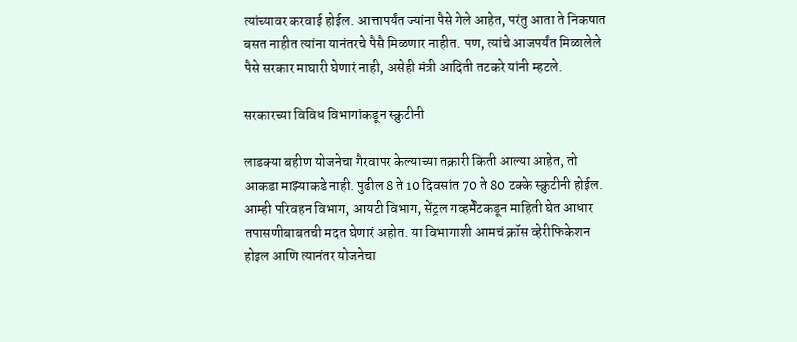त्यांच्यावर करवाई होईल. आत्तापर्यंत ज्यांना पैसे गेले आहेत, परंतु आता ते निकषात बसत नाहीत त्यांना यानंतरचे पैसै मिळणार नाहीत. पण, त्यांचे आजपर्यंत मिळालेले पैसे सरकार माघारी घेणारं नाही, असेही मंत्री आदिती तटकरे यांनी म्हटले.

सरकारच्या विविध विभागांकडून स्क्रुटीनी

लाडक्या बहीण योजनेचा गैरवापर केल्याच्या तक्रारी किती आल्या आहेत, तो आकडा माझ्याकडे नाही. पुढील 8 ते 10 दिवसांत 70 ते 80 टक्के स्क्रुटीनी होईल. आम्ही परिवहन विभाग, आयटी विभाग, सेंट्रल गव्हर्मेंटकडून माहिती घेत आधार तपासणीबाबतची मदत घेणारं अहोत. या विभागाशी आमचं क्रॉस व्हेरीफिकेशन होइल आणि त्यानंतर योजनेचा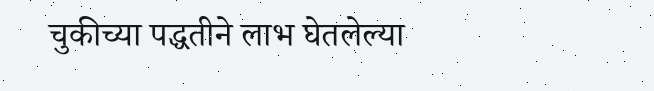चुकीच्या पद्धतीने लाभ घेतलेल्या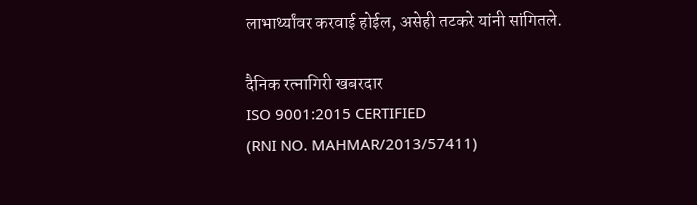लाभार्थ्यांवर करवाई होईल, असेही तटकरे यांनी सांगितले.

दैनिक रत्नागिरी खबरदार
ISO 9001:2015 CERTIFIED
(RNI NO. MAHMAR/2013/57411)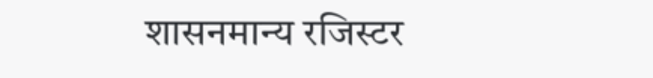शासनमान्य रजिस्टर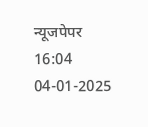न्यूजपेपर
16:04 04-01-2025